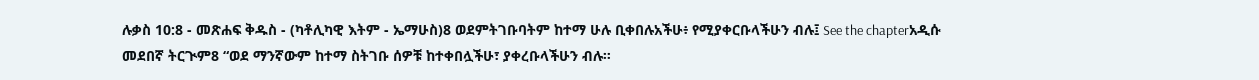ሉቃስ 10:8 - መጽሐፍ ቅዱስ - (ካቶሊካዊ እትም - ኤማሁስ)8 ወደምትገቡባትም ከተማ ሁሉ ቢቀበሉአችሁ፥ የሚያቀርቡላችሁን ብሉ፤ See the chapterአዲሱ መደበኛ ትርጒም8 “ወደ ማንኛውም ከተማ ስትገቡ ሰዎቹ ከተቀበሏችሁ፣ ያቀረቡላችሁን ብሉ።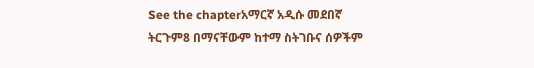See the chapterአማርኛ አዲሱ መደበኛ ትርጉም8 በማናቸውም ከተማ ስትገቡና ሰዎችም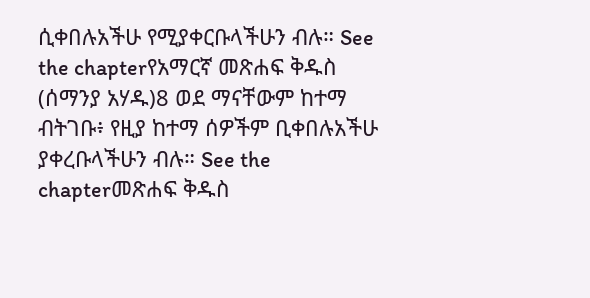ሲቀበሉአችሁ የሚያቀርቡላችሁን ብሉ። See the chapterየአማርኛ መጽሐፍ ቅዱስ (ሰማንያ አሃዱ)8 ወደ ማናቸውም ከተማ ብትገቡ፥ የዚያ ከተማ ሰዎችም ቢቀበሉአችሁ ያቀረቡላችሁን ብሉ። See the chapterመጽሐፍ ቅዱስ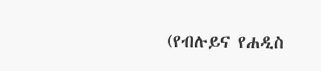(የብሉይና የሐዲስ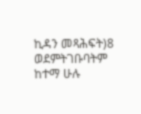ኪዳን መጻሕፍት)8 ወደምትገቡባትም ከተማ ሁሉ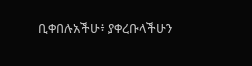ቢቀበሉአችሁ፥ ያቀረቡላችሁን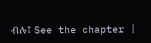ብሉ፤ See the chapter |